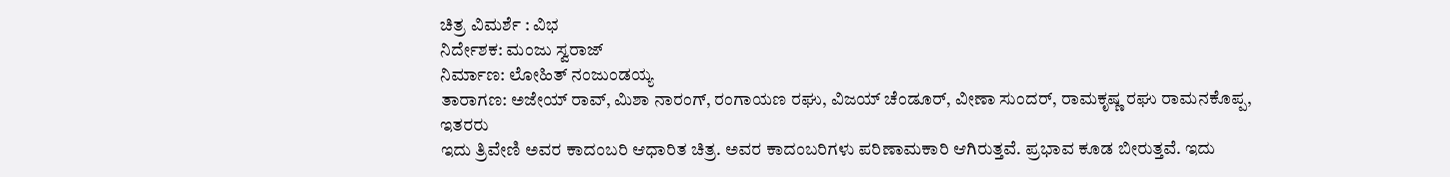ಚಿತ್ರ ವಿಮರ್ಶೆ : ವಿಭ
ನಿರ್ದೇಶಕ: ಮಂಜು ಸ್ವರಾಜ್
ನಿರ್ಮಾಣ: ಲೋಹಿತ್ ನಂಜುಂಡಯ್ಯ
ತಾರಾಗಣ: ಅಜೇಯ್ ರಾವ್, ಮಿಶಾ ನಾರಂಗ್, ರಂಗಾಯಣ ರಘು, ವಿಜಯ್ ಚೆಂಡೂರ್, ವೀಣಾ ಸುಂದರ್, ರಾಮಕೃಷ್ಣ ರಘು ರಾಮನಕೊಪ್ಪ, ಇತರರು
ಇದು ತ್ರಿವೇಣಿ ಅವರ ಕಾದಂಬರಿ ಆಧಾರಿತ ಚಿತ್ರ. ಅವರ ಕಾದಂಬರಿಗಳು ಪರಿಣಾಮಕಾರಿ ಆಗಿರುತ್ತವೆ. ಪ್ರಭಾವ ಕೂಡ ಬೀರುತ್ತವೆ. ಇದು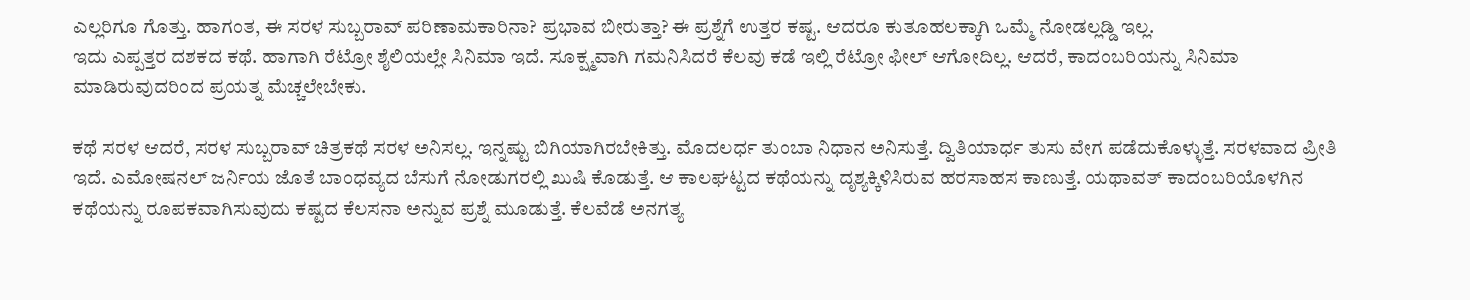ಎಲ್ಲರಿಗೂ ಗೊತ್ತು. ಹಾಗಂತ, ಈ ಸರಳ ಸುಬ್ಬರಾವ್ ಪರಿಣಾಮಕಾರಿನಾ? ಪ್ರಭಾವ ಬೀರುತ್ತಾ? ಈ ಪ್ರಶ್ನೆಗೆ ಉತ್ತರ ಕಷ್ಟ. ಆದರೂ ಕುತೂಹಲಕ್ಕಾಗಿ ಒಮ್ಮೆ ನೋಡಲ್ಲಡ್ಡಿ ಇಲ್ಲ.
ಇದು ಎಪ್ಪತ್ತರ ದಶಕದ ಕಥೆ. ಹಾಗಾಗಿ ರೆಟ್ರೋ ಶೈಲಿಯಲ್ಲೇ ಸಿನಿಮಾ ಇದೆ. ಸೂಕ್ಷ್ಮವಾಗಿ ಗಮನಿಸಿದರೆ ಕೆಲವು ಕಡೆ ಇಲ್ಲಿ ರೆಟ್ರೋ ಫೀಲ್ ಆಗೋದಿಲ್ಲ. ಆದರೆ, ಕಾದಂಬರಿಯನ್ನು ಸಿನಿಮಾ ಮಾಡಿರುವುದರಿಂದ ಪ್ರಯತ್ನ ಮೆಚ್ಚಲೇಬೇಕು.

ಕಥೆ ಸರಳ ಆದರೆ, ಸರಳ ಸುಬ್ಬರಾವ್ ಚಿತ್ರಕಥೆ ಸರಳ ಅನಿಸಲ್ಲ. ಇನ್ನಷ್ಟು ಬಿಗಿಯಾಗಿರಬೇಕಿತ್ತು. ಮೊದಲರ್ಧ ತುಂಬಾ ನಿಧಾನ ಅನಿಸುತ್ತೆ. ದ್ವಿತಿಯಾರ್ಧ ತುಸು ವೇಗ ಪಡೆದುಕೊಳ್ಳುತ್ತೆ. ಸರಳವಾದ ಪ್ರೀತಿ ಇದೆ. ಎಮೋಷನಲ್ ಜರ್ನಿಯ ಜೊತೆ ಬಾಂಧವ್ಯದ ಬೆಸುಗೆ ನೋಡುಗರಲ್ಲಿ ಖುಷಿ ಕೊಡುತ್ತೆ. ಆ ಕಾಲಘಟ್ಟದ ಕಥೆಯನ್ನು ದೃಶ್ಯಕ್ಕಿಳಿಸಿರುವ ಹರಸಾಹಸ ಕಾಣುತ್ತೆ. ಯಥಾವತ್ ಕಾದಂಬರಿಯೊಳಗಿನ ಕಥೆಯನ್ನು ರೂಪಕವಾಗಿಸುವುದು ಕಷ್ಟದ ಕೆಲಸನಾ ಅನ್ನುವ ಪ್ರಶ್ನೆ ಮೂಡುತ್ತೆ. ಕೆಲವೆಡೆ ಅನಗತ್ಯ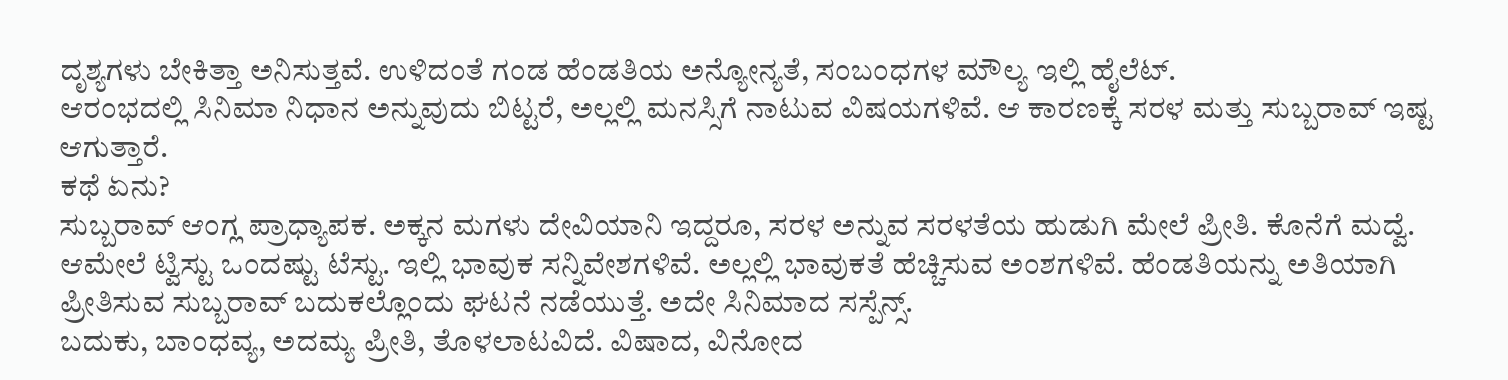ದೃಶ್ಯಗಳು ಬೇಕಿತ್ತಾ ಅನಿಸುತ್ತವೆ. ಉಳಿದಂತೆ ಗಂಡ ಹೆಂಡತಿಯ ಅನ್ಯೋನ್ಯತೆ, ಸಂಬಂಧಗಳ ಮೌಲ್ಯ ಇಲ್ಲಿ ಹೈಲೆಟ್.
ಆರಂಭದಲ್ಲಿ ಸಿನಿಮಾ ನಿಧಾನ ಅನ್ನುವುದು ಬಿಟ್ಟರೆ, ಅಲ್ಲಲ್ಲಿ ಮನಸ್ಸಿಗೆ ನಾಟುವ ವಿಷಯಗಳಿವೆ. ಆ ಕಾರಣಕ್ಕೆ ಸರಳ ಮತ್ತು ಸುಬ್ಬರಾವ್ ಇಷ್ಟ ಆಗುತ್ತಾರೆ.
ಕಥೆ ಏನು?
ಸುಬ್ಬರಾವ್ ಆಂಗ್ಲ ಪ್ರಾಧ್ಯಾಪಕ. ಅಕ್ಕನ ಮಗಳು ದೇವಿಯಾನಿ ಇದ್ದರೂ, ಸರಳ ಅನ್ನುವ ಸರಳತೆಯ ಹುಡುಗಿ ಮೇಲೆ ಪ್ರೀತಿ. ಕೊನೆಗೆ ಮದ್ವೆ. ಆಮೇಲೆ ಟ್ವಿಸ್ಟು ಒಂದಷ್ಟು ಟೆಸ್ಟು. ಇಲ್ಲಿ ಭಾವುಕ ಸನ್ನಿವೇಶಗಳಿವೆ. ಅಲ್ಲಲ್ಲಿ ಭಾವುಕತೆ ಹೆಚ್ಚಿಸುವ ಅಂಶಗಳಿವೆ. ಹೆಂಡತಿಯನ್ನು ಅತಿಯಾಗಿ ಪ್ರೀತಿಸುವ ಸುಬ್ಬರಾವ್ ಬದುಕಲ್ಲೊಂದು ಘಟನೆ ನಡೆಯುತ್ತೆ. ಅದೇ ಸಿನಿಮಾದ ಸಸ್ಪೆನ್ಸ್.
ಬದುಕು, ಬಾಂಧವ್ಯ, ಅದಮ್ಯ ಪ್ರೀತಿ, ತೊಳಲಾಟವಿದೆ. ವಿಷಾದ, ವಿನೋದ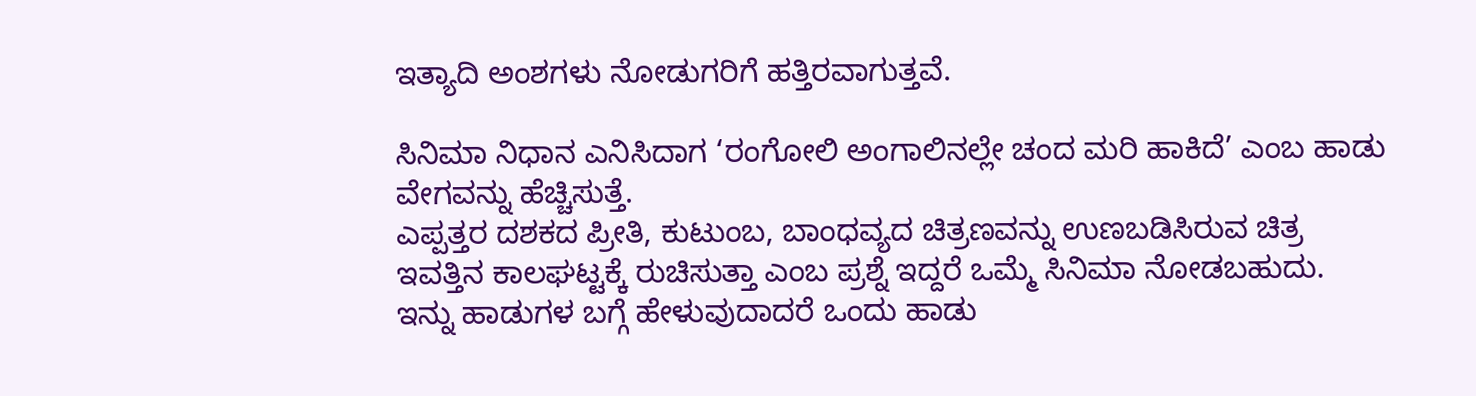ಇತ್ಯಾದಿ ಅಂಶಗಳು ನೋಡುಗರಿಗೆ ಹತ್ತಿರವಾಗುತ್ತವೆ.

ಸಿನಿಮಾ ನಿಧಾನ ಎನಿಸಿದಾಗ ‘ರಂಗೋಲಿ ಅಂಗಾಲಿನಲ್ಲೇ ಚಂದ ಮರಿ ಹಾಕಿದೆ’ ಎಂಬ ಹಾಡು ವೇಗವನ್ನು ಹೆಚ್ಚಿಸುತ್ತೆ.
ಎಪ್ಪತ್ತರ ದಶಕದ ಪ್ರೀತಿ, ಕುಟುಂಬ, ಬಾಂಧವ್ಯದ ಚಿತ್ರಣವನ್ನು ಉಣಬಡಿಸಿರುವ ಚಿತ್ರ ಇವತ್ತಿನ ಕಾಲಘಟ್ಟಕ್ಕೆ ರುಚಿಸುತ್ತಾ ಎಂಬ ಪ್ರಶ್ನೆ ಇದ್ದರೆ ಒಮ್ಮೆ ಸಿನಿಮಾ ನೋಡಬಹುದು.
ಇನ್ನು ಹಾಡುಗಳ ಬಗ್ಗೆ ಹೇಳುವುದಾದರೆ ಒಂದು ಹಾಡು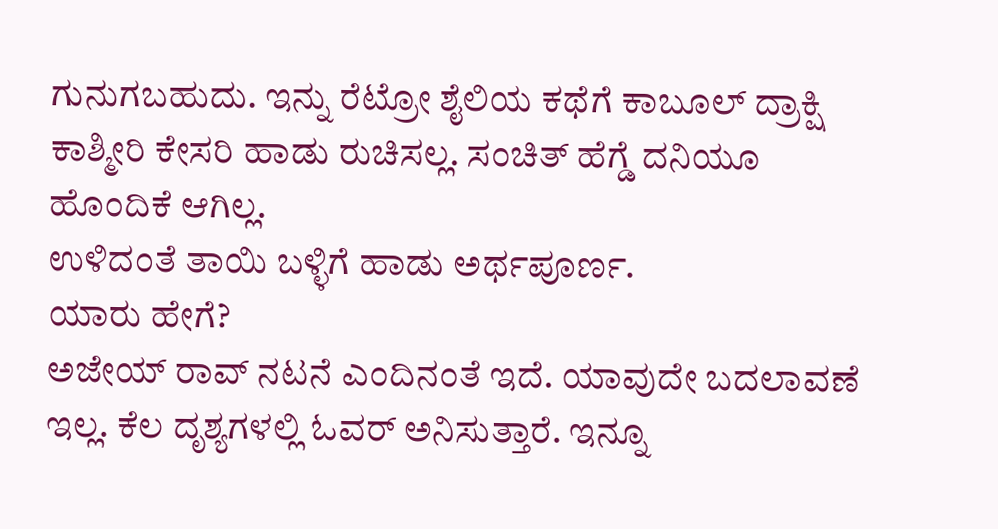ಗುನುಗಬಹುದು. ಇನ್ನು ರೆಟ್ರೋ ಶೈಲಿಯ ಕಥೆಗೆ ಕಾಬೂಲ್ ದ್ರಾಕ್ಷಿ ಕಾಶ್ಮೀರಿ ಕೇಸರಿ ಹಾಡು ರುಚಿಸಲ್ಲ. ಸಂಚಿತ್ ಹೆಗ್ಡೆ ದನಿಯೂ ಹೊಂದಿಕೆ ಆಗಿಲ್ಲ.
ಉಳಿದಂತೆ ತಾಯಿ ಬಳ್ಳಿಗೆ ಹಾಡು ಅರ್ಥಪೂರ್ಣ.
ಯಾರು ಹೇಗೆ?
ಅಜೇಯ್ ರಾವ್ ನಟನೆ ಎಂದಿನಂತೆ ಇದೆ. ಯಾವುದೇ ಬದಲಾವಣೆ ಇಲ್ಲ. ಕೆಲ ದೃಶ್ಯಗಳಲ್ಲಿ ಓವರ್ ಅನಿಸುತ್ತಾರೆ. ಇನ್ನೂ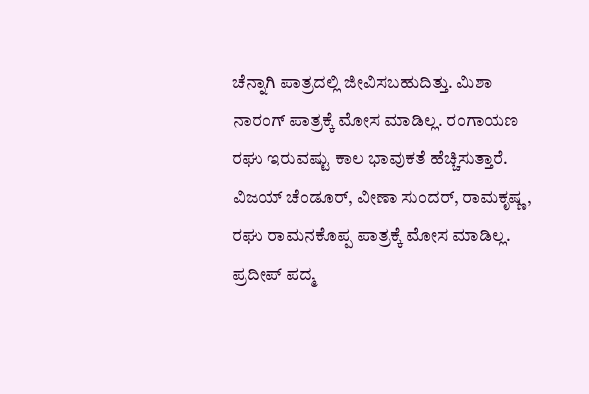ಚೆನ್ನಾಗಿ ಪಾತ್ರದಲ್ಲಿ ಜೀವಿಸಬಹುದಿತ್ತು. ಮಿಶಾ ನಾರಂಗ್ ಪಾತ್ರಕ್ಕೆ ಮೋಸ ಮಾಡಿಲ್ಲ. ರಂಗಾಯಣ ರಘು ಇರುವಷ್ಟು ಕಾಲ ಭಾವುಕತೆ ಹೆಚ್ಚಿಸುತ್ತಾರೆ. ವಿಜಯ್ ಚೆಂಡೂರ್, ವೀಣಾ ಸುಂದರ್, ರಾಮಕೃಷ್ಣ , ರಘು ರಾಮನಕೊಪ್ಪ ಪಾತ್ರಕ್ಕೆ ಮೋಸ ಮಾಡಿಲ್ಲ.
ಪ್ರದೀಪ್ ಪದ್ಮ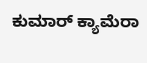ಕುಮಾರ್ ಕ್ಯಾಮೆರಾ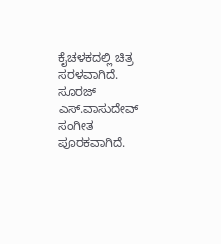ಕೈಚಳಕದಲ್ಲಿ ಚಿತ್ರ ಸರಳವಾಗಿದೆ. ಸೂರಜ್ ಎಸ್.ವಾಸುದೇವ್ ಸಂಗೀತ ಪೂರಕವಾಗಿದೆ.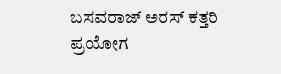ಬಸವರಾಜ್ ಅರಸ್ ಕತ್ತರಿ ಪ್ರಯೋಗ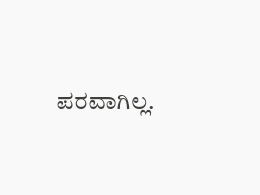ಪರವಾಗಿಲ್ಲ.